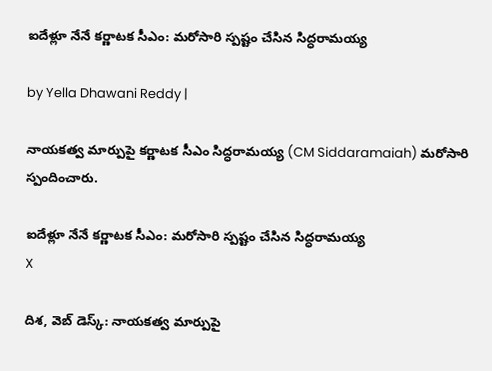ఐదేళ్లూ నేనే కర్ణాటక సీఎం: మరోసారి స్పష్టం చేసిన సిద్ధరామయ్య

by Yella Dhawani Reddy |

నాయకత్వ మార్పుపై కర్ణాటక సీఎం సిద్ధరామయ్య (CM Siddaramaiah) మరోసారి స్పందించారు.

ఐదేళ్లూ నేనే కర్ణాటక సీఎం: మరోసారి స్పష్టం చేసిన సిద్ధరామయ్య
X

దిశ, వెబ్ డెస్క్: నాయకత్వ మార్పుపై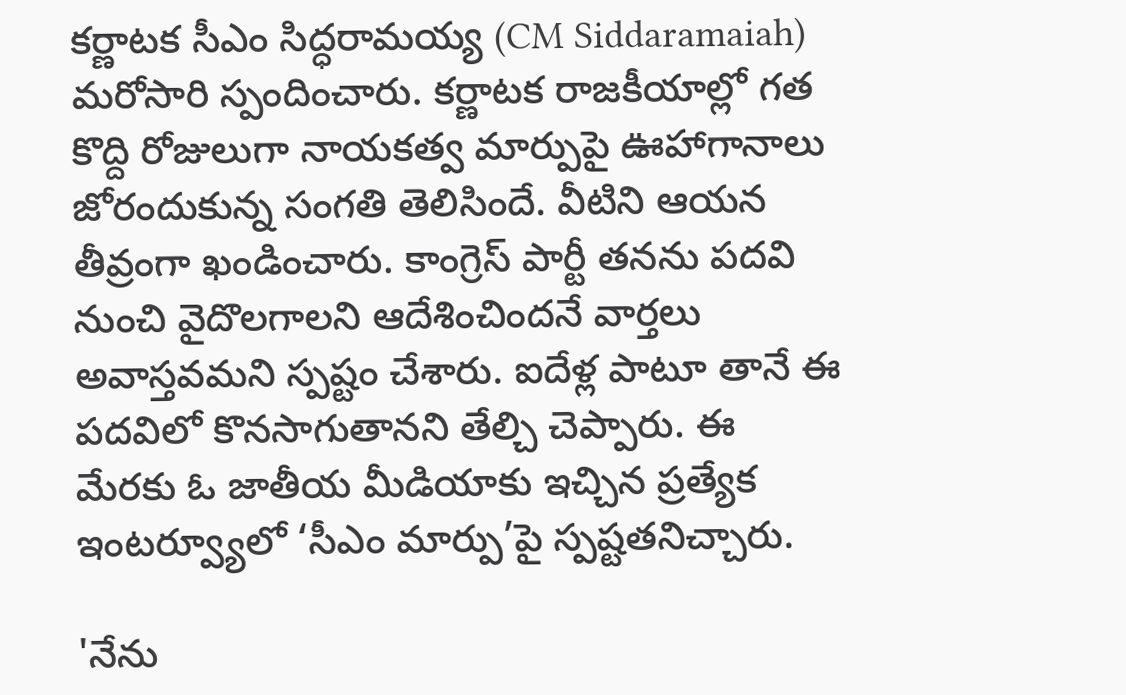కర్ణాటక సీఎం సిద్ధరామయ్య (CM Siddaramaiah) మరోసారి స్పందించారు. కర్ణాటక రాజకీయాల్లో గత కొద్ది రోజులుగా నాయకత్వ మార్పుపై ఊహాగానాలు జోరందుకున్న సంగతి తెలిసిందే. వీటిని ఆయన తీవ్రంగా ఖండించారు. కాంగ్రెస్‌ పార్టీ తనను పదవి నుంచి వైదొలగాలని ఆదేశించిందనే వార్తలు అవాస్తవమని స్పష్టం చేశారు. ఐదేళ్ల పాటూ తానే ఈ పదవిలో కొనసాగుతానని తేల్చి చెప్పారు. ఈ మేరకు ఓ జాతీయ మీడియాకు ఇచ్చిన ప్రత్యేక ఇంటర్వ్యూలో ‘సీఎం మార్పు’పై స్పష్టతనిచ్చారు.

'నేను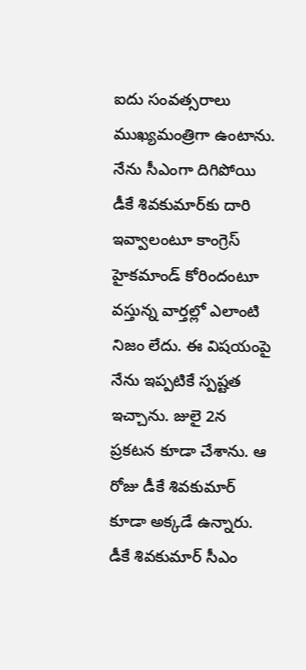ఐదు సంవత్సరాలు ముఖ్యమంత్రిగా ఉంటాను. నేను సీఎంగా దిగిపోయి డీకే శివకుమార్‌కు దారి ఇవ్వాలంటూ కాంగ్రెస్‌ హైకమాండ్‌ కోరిందంటూ వస్తున్న వార్తల్లో ఎలాంటి నిజం లేదు. ఈ విషయంపై నేను ఇప్పటికే స్పష్టత ఇచ్చాను. జులై 2న ప్రకటన కూడా చేశాను. ఆ రోజు డీకే శివకుమార్‌ కూడా అక్కడే ఉన్నారు. డీకే శివకుమార్‌ సీఎం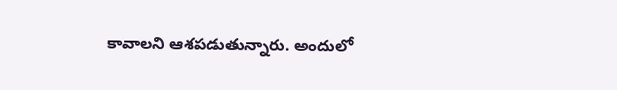కావాలని ఆశపడుతున్నారు. అందులో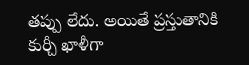తప్పు లేదు. అయితే ప్రస్తుతానికి కుర్చీ ఖాళీగా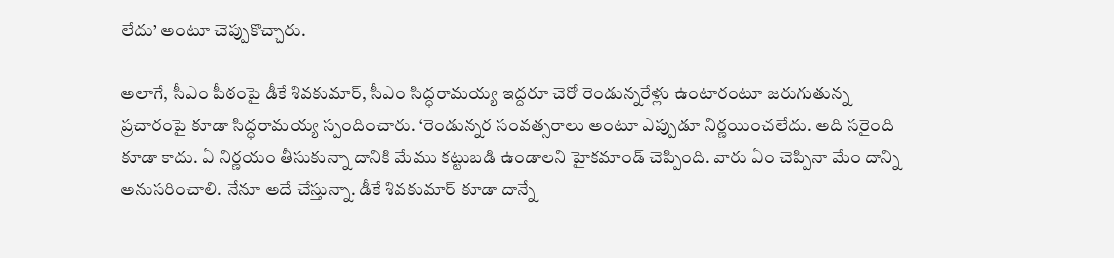లేదు’ అంటూ చెప్పుకొచ్చారు.

అలాగే, సీఎం పీఠంపై డీకే శివకుమార్, సీఎం సిద్ధరామయ్య ఇద్దరూ చెరో రెండున్నరేళ్లు ఉంటారంటూ జరుగుతున్న ప్రచారంపై కూడా సిద్ధరామయ్య స్పందించారు. ‘రెండున్నర సంవత్సరాలు అంటూ ఎప్పుడూ నిర్ణయించలేదు. అది సరైంది కూడా కాదు. ఏ నిర్ణయం తీసుకున్నా దానికి మేము కట్టుబడి ఉండాలని హైకమాండ్‌ చెప్పింది. వారు ఏం చెప్పినా మేం దాన్ని అనుసరించాలి. నేనూ అదే చేస్తున్నా. డీకే శివకుమార్‌ కూడా దాన్నే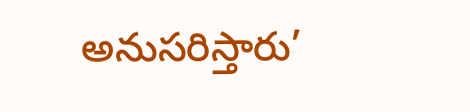అనుసరిస్తారు’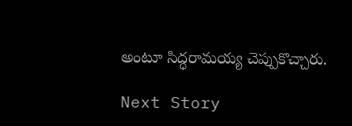అంటూ సిద్ధరామయ్య చెప్పుకొచ్చారు.

Next Story